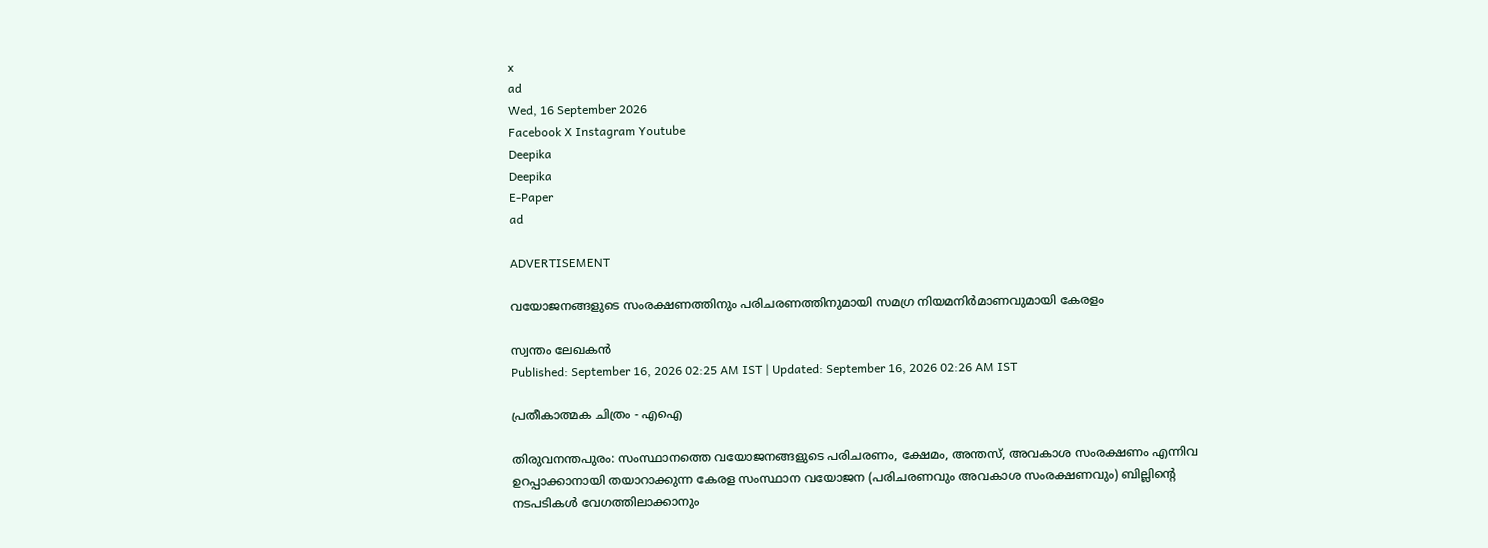x
ad
Wed, 16 September 2026
Facebook X Instagram Youtube
Deepika
Deepika
E-Paper
ad

ADVERTISEMENT

വയോജനങ്ങളുടെ സംരക്ഷണത്തിനും പരിചരണത്തിനുമായി സമഗ്ര നിയമനിർമാണവുമായി കേരളം

സ്വന്തം ലേഖകൻ
Published: September 16, 2026 02:25 AM IST | Updated: September 16, 2026 02:26 AM IST

പ്രതീകാത്മക ചിത്രം - എഐ

തിരുവനന്തപുരം: സംസ്ഥാനത്തെ വയോജനങ്ങളുടെ പരിചരണം, ക്ഷേമം, അന്തസ്, അവകാശ സംരക്ഷണം എന്നിവ ഉറപ്പാക്കാനായി തയാറാക്കുന്ന കേരള സംസ്ഥാന വയോജന (പരിചരണവും അവകാശ സംരക്ഷണവും) ബില്ലിന്‍റെ നടപടികൾ വേഗത്തിലാക്കാനും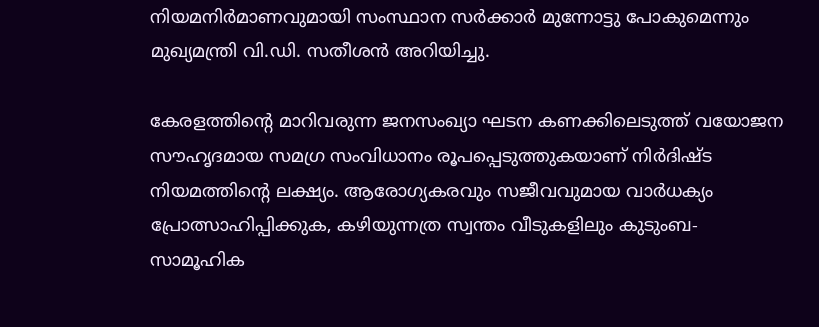നിയമനിർമാണവുമായി സംസ്ഥാന സർക്കാർ മുന്നോട്ടു പോകുമെന്നും മുഖ്യമന്ത്രി വി.ഡി. സതീശൻ അറിയിച്ചു.

കേരളത്തിന്‍റെ മാറിവരുന്ന ജനസംഖ്യാ ഘടന കണക്കിലെടുത്ത് വയോജന സൗഹൃദമായ സമഗ്ര സംവിധാനം രൂപപ്പെടുത്തുകയാണ് നിർദിഷ്ട നിയമത്തിന്‍റെ ലക്ഷ്യം. ആരോഗ്യകരവും സജീവവുമായ വാർധക്യം പ്രോത്സാഹിപ്പിക്കുക, കഴിയുന്നത്ര സ്വന്തം വീടുകളിലും കുടുംബ-സാമൂഹിക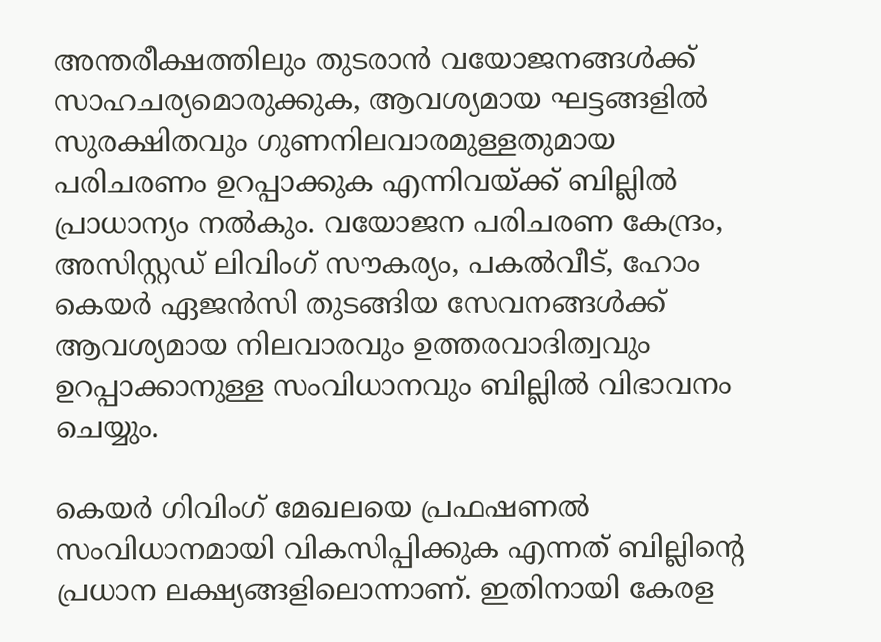അന്തരീക്ഷത്തിലും തുടരാൻ വയോജനങ്ങൾക്ക് സാഹചര്യമൊരുക്കുക, ആവശ്യമായ ഘട്ടങ്ങളിൽ സുരക്ഷിതവും ഗുണനിലവാരമുള്ളതുമായ പരിചരണം ഉറപ്പാക്കുക എന്നിവയ്ക്ക് ബില്ലിൽ പ്രാധാന്യം നൽകും. വയോജന പരിചരണ കേന്ദ്രം, അസിസ്റ്റഡ് ലിവിംഗ് സൗകര്യം, പകൽവീട്, ഹോം കെയർ ഏജൻസി തുടങ്ങിയ സേവനങ്ങൾക്ക് ആവശ്യമായ നിലവാരവും ഉത്തരവാദിത്വവും ഉറപ്പാക്കാനുള്ള സംവിധാനവും ബില്ലിൽ വിഭാവനം ചെയ്യും.

കെയർ ഗിവിംഗ് മേഖലയെ പ്രഫഷണൽ സംവിധാനമായി വികസിപ്പിക്കുക എന്നത് ബില്ലിന്‍റെ പ്രധാന ലക്ഷ്യങ്ങളിലൊന്നാണ്. ഇതിനായി കേരള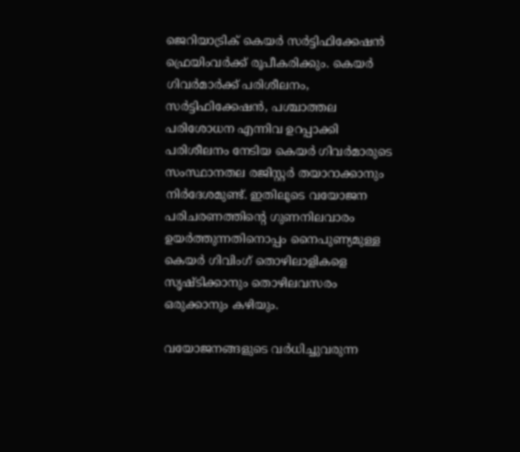ജെറിയാട്രിക് കെയർ സർട്ടിഫിക്കേഷൻ ഫ്രെയിംവർക്ക് രൂപീകരിക്കും. കെയർ ഗിവർമാർക്ക് പരിശീലനം, സർട്ടിഫിക്കേഷൻ, പശ്ചാത്തല പരിശോധന എന്നിവ ഉറപ്പാക്കി പരിശീലനം നേടിയ കെയർ ഗിവർമാരുടെ സംസ്ഥാനതല രജിസ്റ്റർ തയാറാക്കാനും നിർദേശമുണ്ട്. ഇതിലൂടെ വയോജന പരിചരണത്തിന്‍റെ ഗുണനിലവാരം ഉയർത്തുന്നതിനൊപ്പം നൈപുണ്യമുള്ള കെയർ ഗിവിംഗ് തൊഴിലാളികളെ സൃഷ്ടിക്കാനും തൊഴിലവസരം ഒരുക്കാനും കഴിയും.

വയോജനങ്ങളുടെ വർധിച്ചുവരുന്ന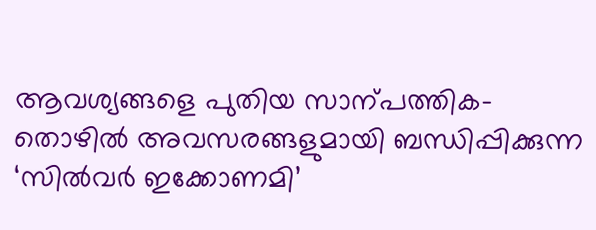ആവശ്യങ്ങളെ പുതിയ സാന്പത്തിക-തൊഴിൽ അവസരങ്ങളുമായി ബന്ധിപ്പിക്കുന്ന ‘സിൽവർ ഇക്കോണമി’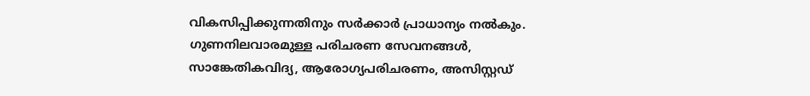വികസിപ്പിക്കുന്നതിനും സർക്കാർ പ്രാധാന്യം നൽകും. ഗുണനിലവാരമുള്ള പരിചരണ സേവനങ്ങൾ, സാങ്കേതികവിദ്യ, ആരോഗ്യപരിചരണം, അസിസ്റ്റഡ്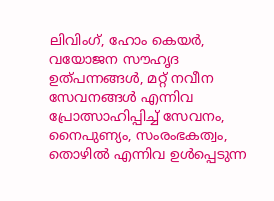ലിവിംഗ്, ഹോം കെയർ, വയോജന സൗഹൃദ ഉത്പന്നങ്ങൾ, മറ്റ് നവീന സേവനങ്ങൾ എന്നിവ പ്രോത്സാഹിപ്പിച്ച് സേവനം, നൈപുണ്യം, സംരംഭകത്വം, തൊഴിൽ എന്നിവ ഉൾപ്പെടുന്ന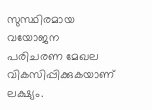സുസ്ഥിരമായ വയോജന പരിചരണ മേഖല വികസിപ്പിക്കുകയാണ് ലക്ഷ്യം.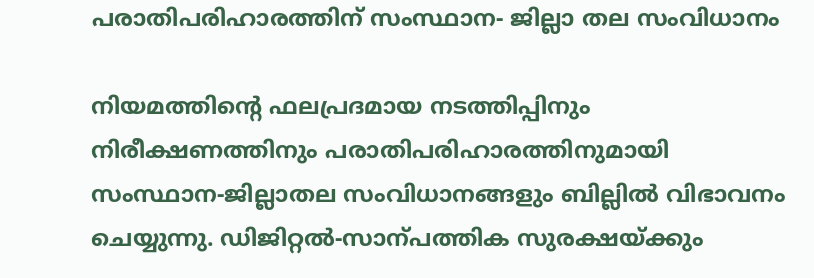പരാതിപരിഹാരത്തിന് സംസ്ഥാന- ജില്ലാ തല സംവിധാനം

നിയമത്തിന്‍റെ ഫലപ്രദമായ നടത്തിപ്പിനും നിരീക്ഷണത്തിനും പരാതിപരിഹാരത്തിനുമായി സംസ്ഥാന-ജില്ലാതല സംവിധാനങ്ങളും ബില്ലിൽ വിഭാവനം ചെയ്യുന്നു. ഡിജിറ്റൽ-സാന്പത്തിക സുരക്ഷയ്ക്കും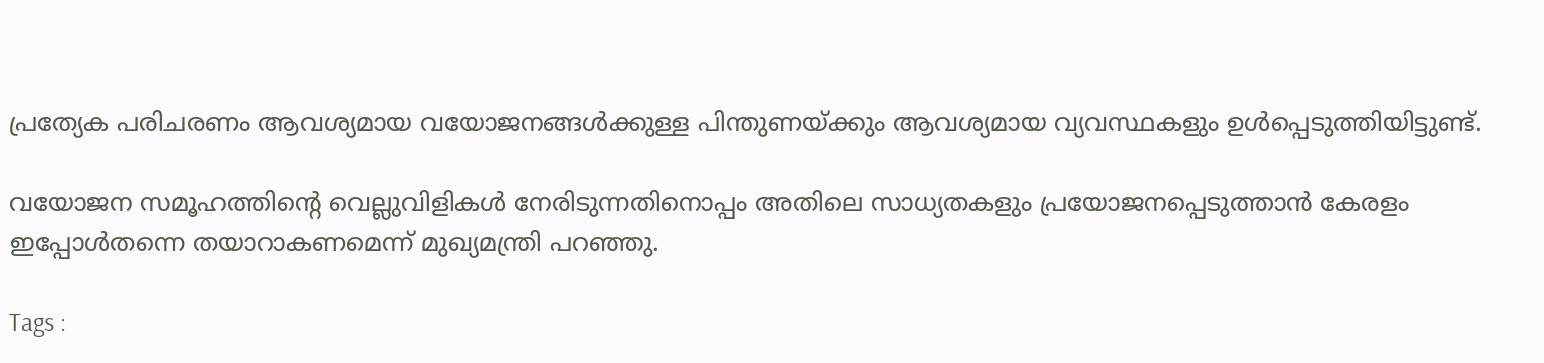പ്രത്യേക പരിചരണം ആവശ്യമായ വയോജനങ്ങൾക്കുള്ള പിന്തുണയ്ക്കും ആവശ്യമായ വ്യവസ്ഥകളും ഉൾപ്പെടുത്തിയിട്ടുണ്ട്.

വയോജന സമൂഹത്തിന്‍റെ വെല്ലുവിളികൾ നേരിടുന്നതിനൊപ്പം അതിലെ സാധ്യതകളും പ്രയോജനപ്പെടുത്താൻ കേരളം ഇപ്പോൾതന്നെ തയാറാകണമെന്ന് മുഖ്യമന്ത്രി പറഞ്ഞു.

Tags :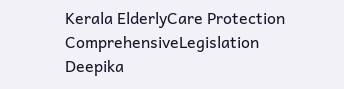Kerala ElderlyCare Protection ComprehensiveLegislation Deepika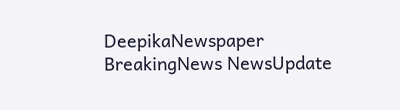DeepikaNewspaper BreakingNews NewsUpdate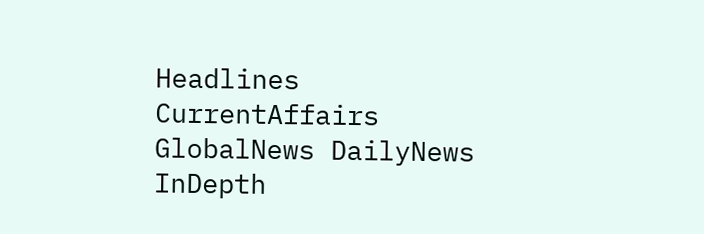Headlines CurrentAffairs GlobalNews DailyNews InDepth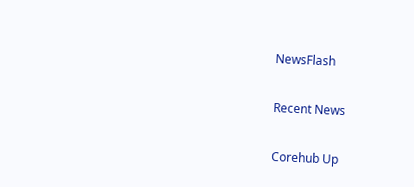NewsFlash

Recent News

Corehub Up